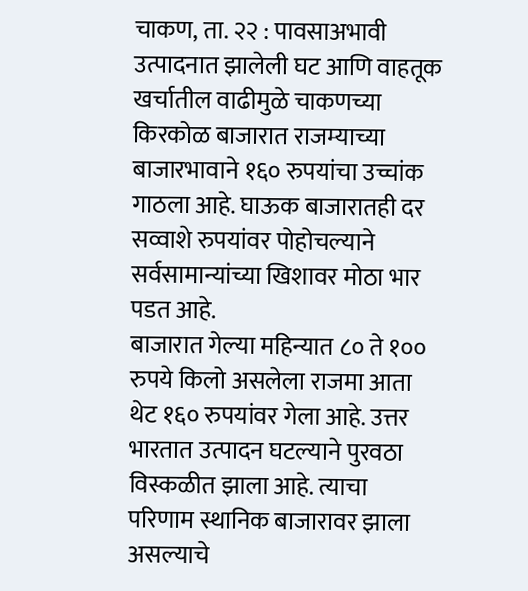चाकण, ता. २२ : पावसाअभावी उत्पादनात झालेली घट आणि वाहतूक खर्चातील वाढीमुळे चाकणच्या किरकोळ बाजारात राजम्याच्या बाजारभावाने १६० रुपयांचा उच्चांक गाठला आहे. घाऊक बाजारातही दर सव्वाशे रुपयांवर पोहोचल्याने सर्वसामान्यांच्या खिशावर मोठा भार पडत आहे.
बाजारात गेल्या महिन्यात ८० ते १०० रुपये किलो असलेला राजमा आता थेट १६० रुपयांवर गेला आहे. उत्तर भारतात उत्पादन घटल्याने पुरवठा विस्कळीत झाला आहे. त्याचा परिणाम स्थानिक बाजारावर झाला असल्याचे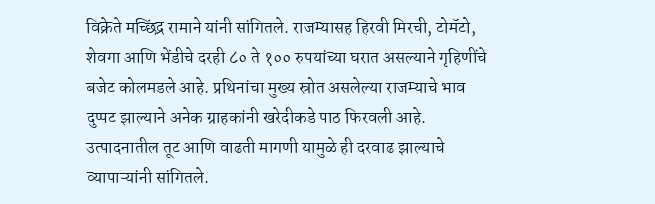विक्रेते मच्छिंद्र रामाने यांनी सांगितले. राजम्यासह हिरवी मिरची, टोमॅटो, शेवगा आणि भेंडीचे दरही ८० ते १०० रुपयांच्या घरात असल्याने गृहिणींचे बजेट कोलमडले आहे. प्रथिनांचा मुख्य स्रोत असलेल्या राजम्याचे भाव दुप्पट झाल्याने अनेक ग्राहकांनी खरेदीकडे पाठ फिरवली आहे. उत्पादनातील तूट आणि वाढती मागणी यामुळे ही दरवाढ झाल्याचे व्यापाऱ्यांनी सांगितले.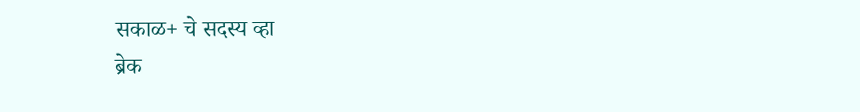सकाळ+ चे सदस्य व्हा
ब्रेक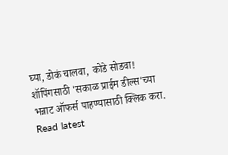घ्या, डोकं चालवा, कोडे सोडवा!
शॉपिंगसाठी 'सकाळ प्राईम डील्स'च्या भन्नाट ऑफर्स पाहण्यासाठी क्लिक करा.
Read latest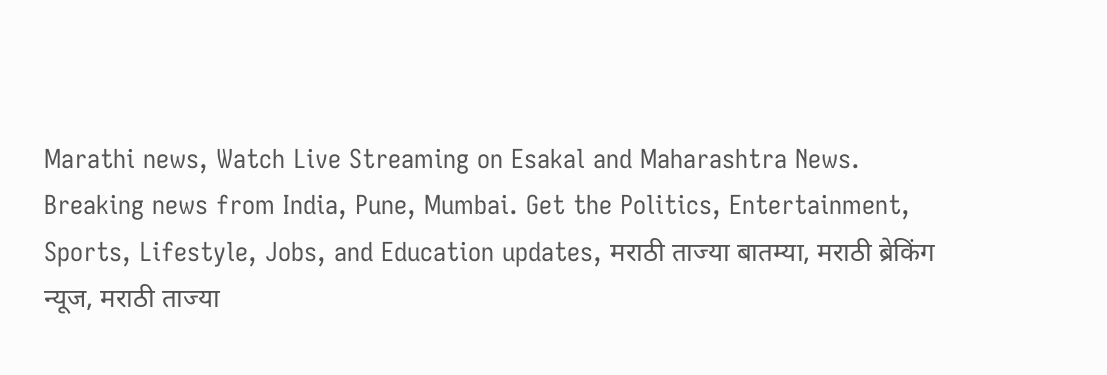Marathi news, Watch Live Streaming on Esakal and Maharashtra News. Breaking news from India, Pune, Mumbai. Get the Politics, Entertainment, Sports, Lifestyle, Jobs, and Education updates, मराठी ताज्या बातम्या, मराठी ब्रेकिंग न्यूज, मराठी ताज्या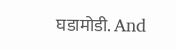घडामोडी. And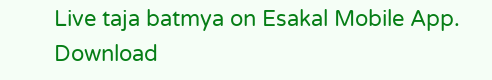Live taja batmya on Esakal Mobile App. Download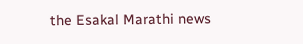the Esakal Marathi news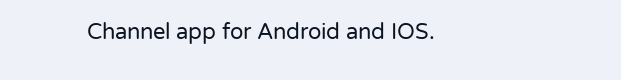Channel app for Android and IOS.